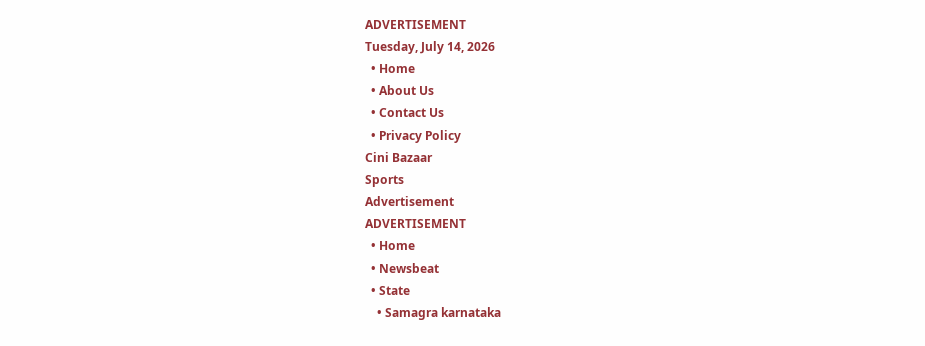ADVERTISEMENT
Tuesday, July 14, 2026
  • Home
  • About Us
  • Contact Us
  • Privacy Policy
Cini Bazaar
Sports
Advertisement
ADVERTISEMENT
  • Home
  • Newsbeat
  • State
    • Samagra karnataka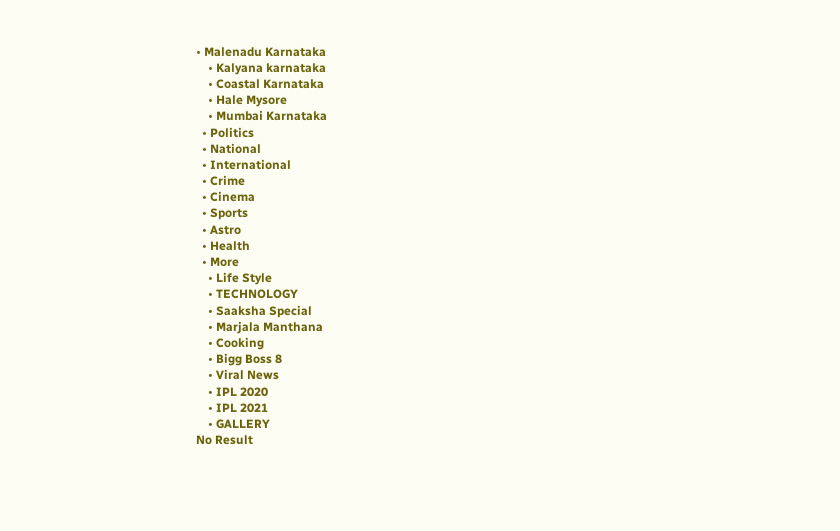• Malenadu Karnataka
    • Kalyana karnataka
    • Coastal Karnataka
    • Hale Mysore
    • Mumbai Karnataka
  • Politics
  • National
  • International
  • Crime
  • Cinema
  • Sports
  • Astro
  • Health
  • More
    • Life Style
    • TECHNOLOGY
    • Saaksha Special
    • Marjala Manthana
    • Cooking
    • Bigg Boss 8
    • Viral News
    • IPL 2020
    • IPL 2021
    • GALLERY
No Result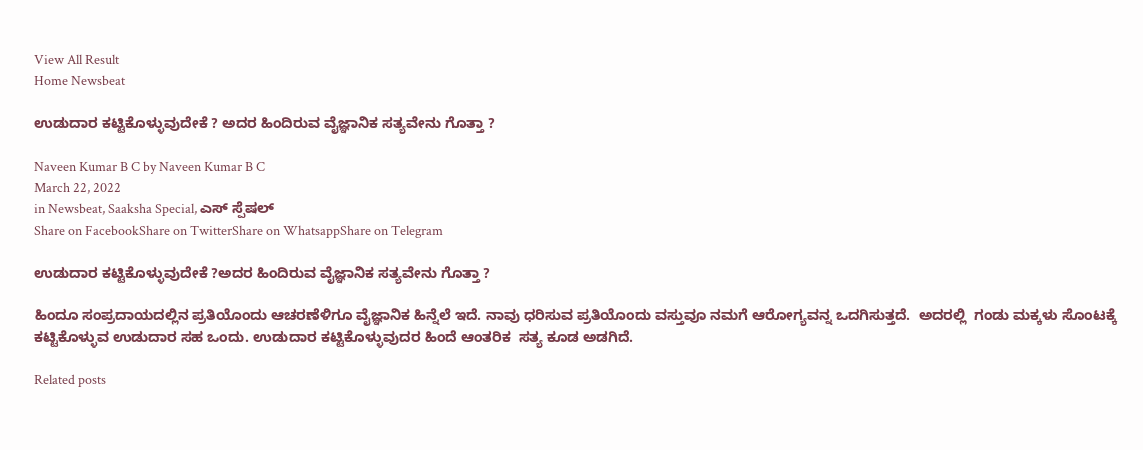View All Result
Home Newsbeat

ಉಡುದಾರ ಕಟ್ಟಿಕೊಳ್ಳುವುದೇಕೆ ? ಅದರ ಹಿಂದಿರುವ ವೈಜ್ಞಾನಿಕ ಸತ್ಯವೇನು ಗೊತ್ತಾ ?

Naveen Kumar B C by Naveen Kumar B C
March 22, 2022
in Newsbeat, Saaksha Special, ಎಸ್ ಸ್ಪೆಷಲ್
Share on FacebookShare on TwitterShare on WhatsappShare on Telegram

ಉಡುದಾರ ಕಟ್ಟಿಕೊಳ್ಳುವುದೇಕೆ ?ಅದರ ಹಿಂದಿರುವ ವೈಜ್ಞಾನಿಕ ಸತ್ಯವೇನು ಗೊತ್ತಾ ?

ಹಿಂದೂ ಸಂಪ್ರದಾಯದಲ್ಲಿನ ಪ್ರತಿಯೊಂದು ಆಚರಣೆಳಿಗೂ ವೈಜ್ಞಾನಿಕ ಹಿನ್ನೆಲೆ ಇದೆ. ನಾವು ಧರಿಸುವ ಪ್ರತಿಯೊಂದು ವಸ್ತುವೂ ನಮಗೆ ಆರೋಗ್ಯವನ್ನ ಒದಗಿಸುತ್ತದೆ.  ಅದರಲ್ಲಿ  ಗಂಡು ಮಕ್ಕಳು ಸೊಂಟಕ್ಕೆ ಕಟ್ಟಿಕೊಳ್ಳುವ ಉಡುದಾರ ಸಹ ಒಂದು. ಉಡುದಾರ ಕಟ್ಟಿಕೊಳ್ಳುವುದರ ಹಿಂದೆ ಆಂತರಿಕ  ಸತ್ಯ ಕೂಡ ಅಡಗಿದೆ.

Related posts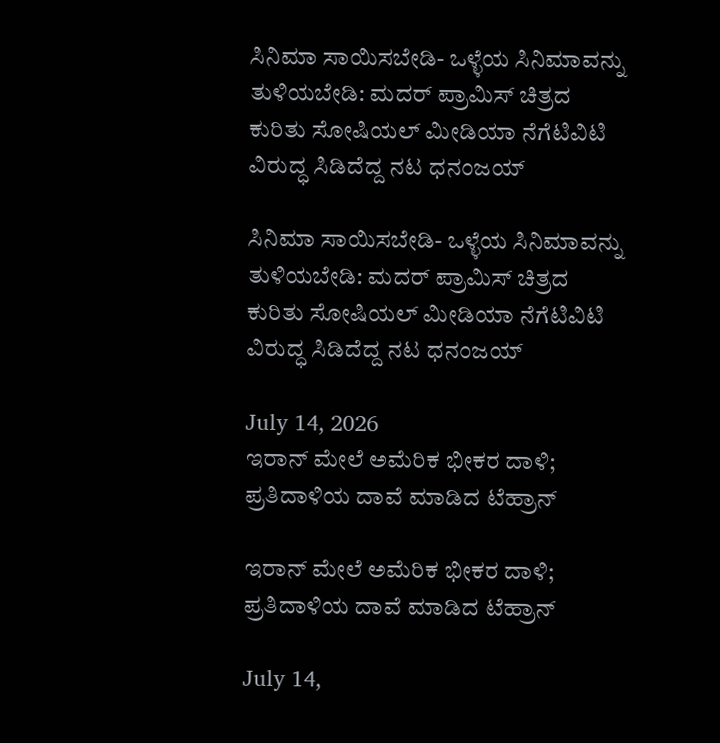ಸಿನಿಮಾ ಸಾಯಿಸಬೇಡಿ- ಒಳ್ಳೆಯ ಸಿನಿಮಾವನ್ನು ತುಳಿಯಬೇಡಿ: ಮದರ್ ಪ್ರಾಮಿಸ್ ಚಿತ್ರದ ಕುರಿತು ಸೋಷಿಯಲ್ ಮೀಡಿಯಾ ನೆಗೆಟಿವಿಟಿ ವಿರುದ್ಧ ಸಿಡಿದೆದ್ದ ನಟ ಧನಂಜಯ್

ಸಿನಿಮಾ ಸಾಯಿಸಬೇಡಿ- ಒಳ್ಳೆಯ ಸಿನಿಮಾವನ್ನು ತುಳಿಯಬೇಡಿ: ಮದರ್ ಪ್ರಾಮಿಸ್ ಚಿತ್ರದ ಕುರಿತು ಸೋಷಿಯಲ್ ಮೀಡಿಯಾ ನೆಗೆಟಿವಿಟಿ ವಿರುದ್ಧ ಸಿಡಿದೆದ್ದ ನಟ ಧನಂಜಯ್

July 14, 2026
ಇರಾನ್ ಮೇಲೆ ಅಮೆರಿಕ ಭೀಕರ ದಾಳಿ; ಪ್ರತಿದಾಳಿಯ ದಾವೆ ಮಾಡಿದ ಟೆಹ್ರಾನ್

ಇರಾನ್ ಮೇಲೆ ಅಮೆರಿಕ ಭೀಕರ ದಾಳಿ; ಪ್ರತಿದಾಳಿಯ ದಾವೆ ಮಾಡಿದ ಟೆಹ್ರಾನ್

July 14,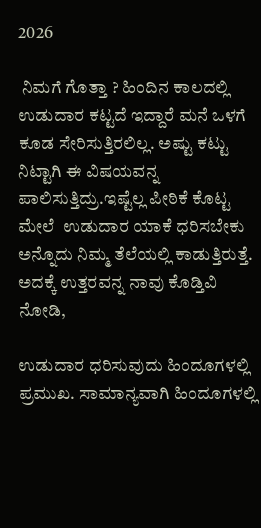2026

 ನಿಮಗೆ ಗೊತ್ತಾ ? ಹಿಂದಿನ ಕಾಲದಲ್ಲಿ  ಉಡುದಾರ ಕಟ್ಟದೆ ಇದ್ದಾರೆ ಮನೆ ಒಳಗೆ ಕೂಡ ಸೇರಿಸುತ್ತಿರಲಿಲ್ಲ. ಅಷ್ಟು ಕಟ್ಟು ನಿಟ್ಟಾಗಿ ಈ ವಿಷಯವನ್ನ  ಪಾಲಿಸುತ್ತಿದ್ರು.ಇಷ್ಟೆಲ್ಲ ಪೀಠಿಕೆ ಕೊಟ್ಟ ಮೇಲೆ  ಉಡುದಾರ ಯಾಕೆ ಧರಿಸಬೇಕು ಅನ್ನೊದು ನಿಮ್ಮ ತೆಲೆಯಲ್ಲಿ ಕಾಡುತ್ತಿರುತ್ತೆ. ಅದಕ್ಕೆ ಉತ್ತರವನ್ನ ನಾವು ಕೊಡ್ತಿವಿ ನೋಡಿ,

ಉಡುದಾರ ಧರಿಸುವುದು ಹಿಂದೂಗಳಲ್ಲಿ ಪ್ರಮುಖ. ಸಾಮಾನ್ಯವಾಗಿ ಹಿಂದೂಗಳಲ್ಲಿ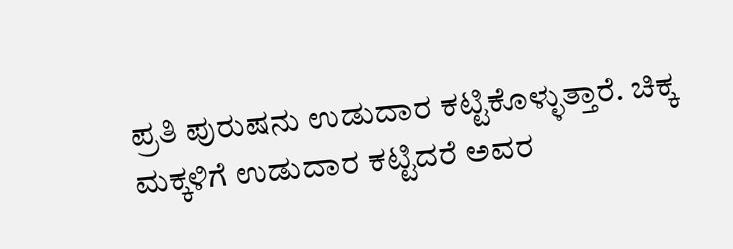ಪ್ರತಿ ಪುರುಷನು ಉಡುದಾರ ಕಟ್ಟಿಕೊಳ್ಳುತ್ತಾರೆ. ಚಿಕ್ಕ ಮಕ್ಕಳಿಗೆ ಉಡುದಾರ ಕಟ್ಟಿದರೆ ಅವರ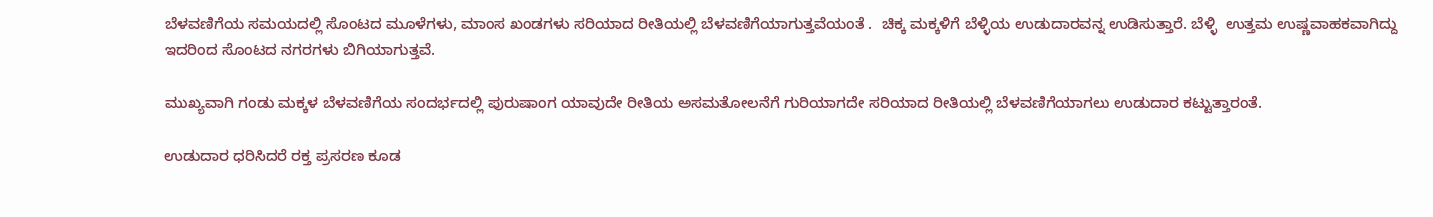ಬೆಳವಣಿಗೆಯ ಸಮಯದಲ್ಲಿ ಸೊಂಟದ ಮೂಳೆಗಳು, ಮಾಂಸ ಖಂಡಗಳು ಸರಿಯಾದ ರೀತಿಯಲ್ಲಿ ಬೆಳವಣಿಗೆಯಾಗುತ್ತವೆಯಂತೆ .  ಚಿಕ್ಕ ಮಕ್ಕಳಿಗೆ ಬೆಳ್ಳಿಯ ಉಡುದಾರವನ್ನ ಉಡಿಸುತ್ತಾರೆ. ಬೆಳ್ಳಿ  ಉತ್ತಮ ಉಷ್ಣವಾಹಕವಾಗಿದ್ದು ಇದರಿಂದ ಸೊಂಟದ ನಗರಗಳು ಬಿಗಿಯಾಗುತ್ತವೆ.

ಮುಖ್ಯವಾಗಿ ಗಂಡು ಮಕ್ಕಳ ಬೆಳವಣಿಗೆಯ ಸಂದರ್ಭದಲ್ಲಿ ಪುರುಷಾಂಗ ಯಾವುದೇ ರೀತಿಯ ಅಸಮತೋಲನೆಗೆ ಗುರಿಯಾಗದೇ ಸರಿಯಾದ ರೀತಿಯಲ್ಲಿ ಬೆಳವಣಿಗೆಯಾಗಲು ಉಡುದಾರ ಕಟ್ಟುತ್ತಾರಂತೆ.

ಉಡುದಾರ ಧರಿಸಿದರೆ ರಕ್ತ ಪ್ರಸರಣ ಕೂಡ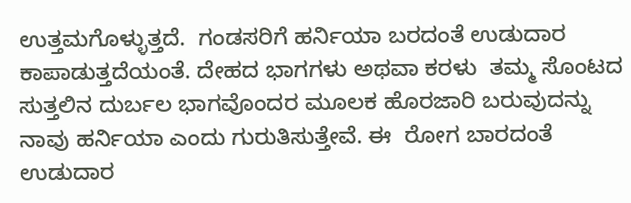ಉತ್ತಮಗೊಳ್ಳುತ್ತದೆ.  ಗಂಡಸರಿಗೆ ಹರ್ನಿಯಾ ಬರದಂತೆ ಉಡುದಾರ ಕಾಪಾಡುತ್ತದೆಯಂತೆ. ದೇಹದ ಭಾಗಗಳು ಅಥವಾ ಕರಳು  ತಮ್ಮ ಸೊಂಟದ ಸುತ್ತಲಿನ ದುರ್ಬಲ ಭಾಗವೊಂದರ ಮೂಲಕ ಹೊರಜಾರಿ ಬರುವುದನ್ನು ನಾವು ಹರ್ನಿಯಾ ಎಂದು ಗುರುತಿಸುತ್ತೇವೆ. ಈ  ರೋಗ ಬಾರದಂತೆ ಉಡುದಾರ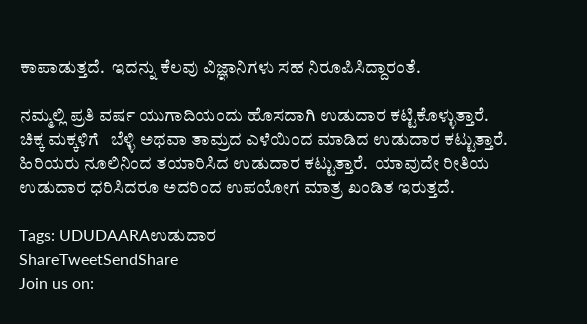ಕಾಪಾಡುತ್ತದೆ.  ಇದನ್ನು ಕೆಲವು ವಿಜ್ಞಾನಿಗಳು ಸಹ ನಿರೂಪಿಸಿದ್ದಾರಂತೆ‌.

ನಮ್ಮಲ್ಲಿ ಪ್ರತಿ ವರ್ಷ ಯುಗಾದಿಯಂದು ಹೊಸದಾಗಿ ಉಡುದಾರ ಕಟ್ಟಿಕೊಳ್ಳುತ್ತಾರೆ. ಚಿಕ್ಕ ಮಕ್ಕಳಿಗೆ   ಬೆಳ್ಳಿ ಅಥವಾ ತಾಮ್ರದ ಎಳೆಯಿಂದ ಮಾಡಿದ ಉಡುದಾರ ಕಟ್ಟುತ್ತಾರೆ. ಹಿರಿಯರು ನೂಲಿನಿಂದ ತಯಾರಿಸಿದ ಉಡುದಾರ ಕಟ್ಟುತ್ತಾರೆ.  ಯಾವುದೇ ರೀತಿಯ ಉಡುದಾರ ಧರಿಸಿದರೂ ಅದರಿಂದ ಉಪಯೋಗ ಮಾತ್ರ ಖಂಡಿತ ಇರುತ್ತದೆ.

Tags: UDUDAARAಉಡುದಾರ
ShareTweetSendShare
Join us on: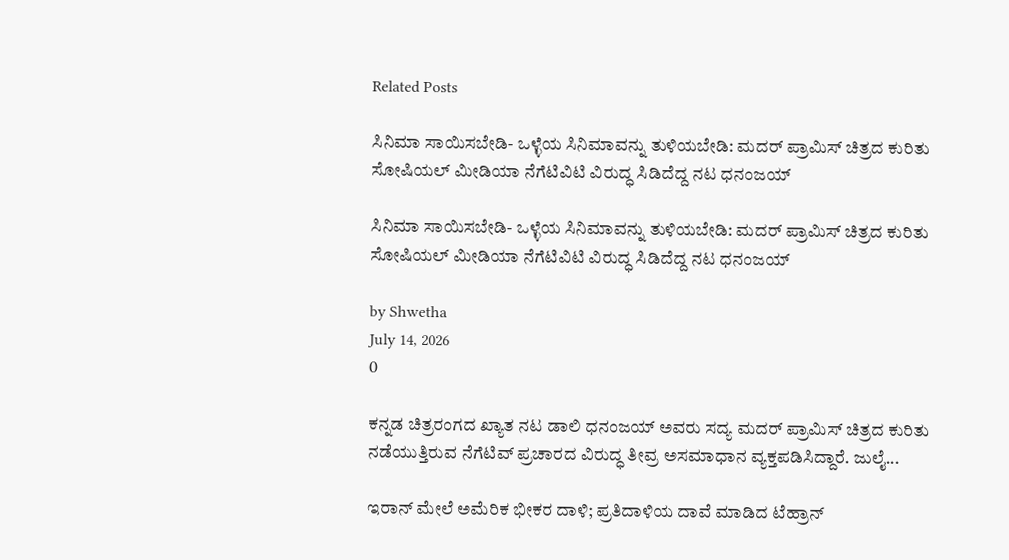Related Posts

ಸಿನಿಮಾ ಸಾಯಿಸಬೇಡಿ- ಒಳ್ಳೆಯ ಸಿನಿಮಾವನ್ನು ತುಳಿಯಬೇಡಿ: ಮದರ್ ಪ್ರಾಮಿಸ್ ಚಿತ್ರದ ಕುರಿತು ಸೋಷಿಯಲ್ ಮೀಡಿಯಾ ನೆಗೆಟಿವಿಟಿ ವಿರುದ್ಧ ಸಿಡಿದೆದ್ದ ನಟ ಧನಂಜಯ್

ಸಿನಿಮಾ ಸಾಯಿಸಬೇಡಿ- ಒಳ್ಳೆಯ ಸಿನಿಮಾವನ್ನು ತುಳಿಯಬೇಡಿ: ಮದರ್ ಪ್ರಾಮಿಸ್ ಚಿತ್ರದ ಕುರಿತು ಸೋಷಿಯಲ್ ಮೀಡಿಯಾ ನೆಗೆಟಿವಿಟಿ ವಿರುದ್ಧ ಸಿಡಿದೆದ್ದ ನಟ ಧನಂಜಯ್

by Shwetha
July 14, 2026
0

ಕನ್ನಡ ಚಿತ್ರರಂಗದ ಖ್ಯಾತ ನಟ ಡಾಲಿ ಧನಂಜಯ್ ಅವರು ಸದ್ಯ ಮದರ್ ಪ್ರಾಮಿಸ್ ಚಿತ್ರದ ಕುರಿತು ನಡೆಯುತ್ತಿರುವ ನೆಗೆಟಿವ್ ಪ್ರಚಾರದ ವಿರುದ್ಧ ತೀವ್ರ ಅಸಮಾಧಾನ ವ್ಯಕ್ತಪಡಿಸಿದ್ದಾರೆ. ಜುಲೈ...

ಇರಾನ್ ಮೇಲೆ ಅಮೆರಿಕ ಭೀಕರ ದಾಳಿ; ಪ್ರತಿದಾಳಿಯ ದಾವೆ ಮಾಡಿದ ಟೆಹ್ರಾನ್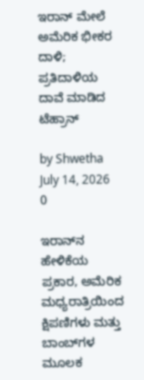ಇರಾನ್ ಮೇಲೆ ಅಮೆರಿಕ ಭೀಕರ ದಾಳಿ; ಪ್ರತಿದಾಳಿಯ ದಾವೆ ಮಾಡಿದ ಟೆಹ್ರಾನ್

by Shwetha
July 14, 2026
0

ಇರಾನ್‌ನ ಹೇಳಿಕೆಯ ಪ್ರಕಾರ, ಅಮೆರಿಕ ಮಧ್ಯರಾತ್ರಿಯಿಂದ ಕ್ಷಿಪಣಿಗಳು ಮತ್ತು ಬಾಂಬ್‌ಗಳ ಮೂಲಕ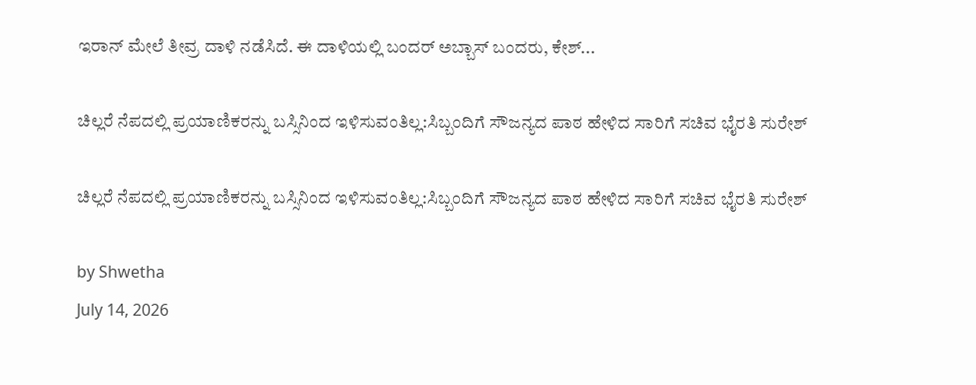ಇರಾನ್ ಮೇಲೆ ತೀವ್ರ ದಾಳಿ ನಡೆಸಿದೆ. ಈ ದಾಳಿಯಲ್ಲಿ ಬಂದರ್ ಅಬ್ಬಾಸ್ ಬಂದರು, ಕೇಶ್...

ಚಿಲ್ಲರೆ ನೆಪದಲ್ಲಿ ಪ್ರಯಾಣಿಕರನ್ನು ಬಸ್ಸಿನಿಂದ ಇಳಿಸುವಂತಿಲ್ಲ:ಸಿಬ್ಬಂದಿಗೆ ಸೌಜನ್ಯದ ಪಾಠ ಹೇಳಿದ ಸಾರಿಗೆ ಸಚಿವ ಭೈರತಿ ಸುರೇಶ್

ಚಿಲ್ಲರೆ ನೆಪದಲ್ಲಿ ಪ್ರಯಾಣಿಕರನ್ನು ಬಸ್ಸಿನಿಂದ ಇಳಿಸುವಂತಿಲ್ಲ:ಸಿಬ್ಬಂದಿಗೆ ಸೌಜನ್ಯದ ಪಾಠ ಹೇಳಿದ ಸಾರಿಗೆ ಸಚಿವ ಭೈರತಿ ಸುರೇಶ್

by Shwetha
July 14, 2026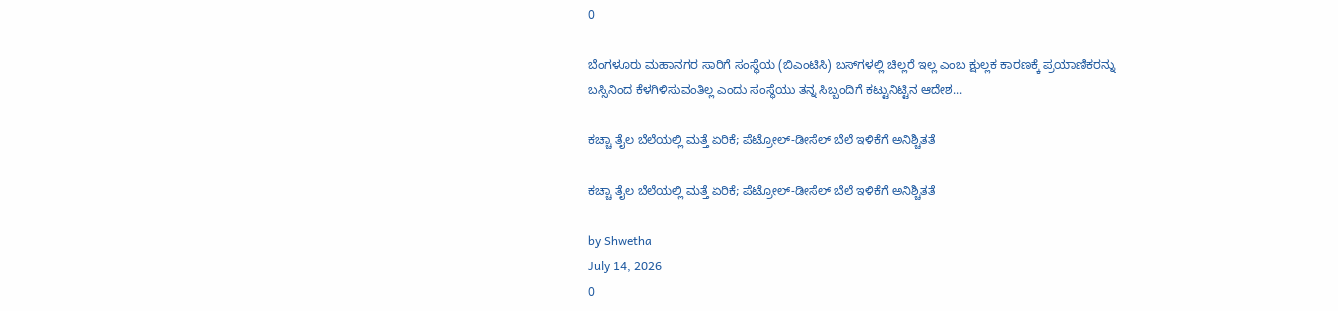0

ಬೆಂಗಳೂರು ಮಹಾನಗರ ಸಾರಿಗೆ ಸಂಸ್ಥೆಯ (ಬಿಎಂಟಿಸಿ) ಬಸ್‌ಗಳಲ್ಲಿ ಚಿಲ್ಲರೆ ಇಲ್ಲ ಎಂಬ ಕ್ಷುಲ್ಲಕ ಕಾರಣಕ್ಕೆ ಪ್ರಯಾಣಿಕರನ್ನು ಬಸ್ಸಿನಿಂದ ಕೆಳಗಿಳಿಸುವಂತಿಲ್ಲ ಎಂದು ಸಂಸ್ಥೆಯು ತನ್ನ ಸಿಬ್ಬಂದಿಗೆ ಕಟ್ಟುನಿಟ್ಟಿನ ಆದೇಶ...

ಕಚ್ಚಾ ತೈಲ ಬೆಲೆಯಲ್ಲಿ ಮತ್ತೆ ಏರಿಕೆ; ಪೆಟ್ರೋಲ್-ಡೀಸೆಲ್ ಬೆಲೆ ಇಳಿಕೆಗೆ ಅನಿಶ್ಚಿತತೆ

ಕಚ್ಚಾ ತೈಲ ಬೆಲೆಯಲ್ಲಿ ಮತ್ತೆ ಏರಿಕೆ; ಪೆಟ್ರೋಲ್-ಡೀಸೆಲ್ ಬೆಲೆ ಇಳಿಕೆಗೆ ಅನಿಶ್ಚಿತತೆ

by Shwetha
July 14, 2026
0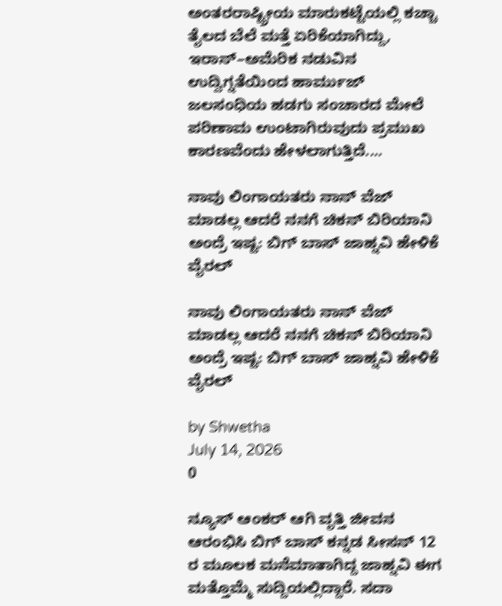ಅಂತರರಾಷ್ಟ್ರೀಯ ಮಾರುಕಟ್ಟೆಯಲ್ಲಿ ಕಚ್ಚಾ ತೈಲದ ಬೆಲೆ ಮತ್ತೆ ಏರಿಕೆಯಾಗಿದ್ದು, ಇರಾನ್–ಅಮೆರಿಕ ನಡುವಿನ ಉದ್ವಿಗ್ನತೆಯಿಂದ ಹಾರ್ಮುಜ್ ಜಲಸಂಧಿಯ ಹಡಗು ಸಂಚಾರದ ಮೇಲೆ ಪರಿಣಾಮ ಉಂಟಾಗಿರುವುದು ಪ್ರಮುಖ ಕಾರಣವೆಂದು ಹೇಳಲಾಗುತ್ತಿದೆ....

ನಾವು ಲಿಂಗಾಯತರು ನಾನ್ ವೆಜ್ ಮಾಡಲ್ಲ ಆದರೆ ನನಗೆ ಚಿಕನ್ ಬಿರಿಯಾನಿ ಅಂದ್ರೆ ಇಷ್ಟ: ಬಿಗ್ ಬಾಸ್ ಜಾಹ್ನವಿ ಹೇಳಿಕೆ ವೈರಲ್

ನಾವು ಲಿಂಗಾಯತರು ನಾನ್ ವೆಜ್ ಮಾಡಲ್ಲ ಆದರೆ ನನಗೆ ಚಿಕನ್ ಬಿರಿಯಾನಿ ಅಂದ್ರೆ ಇಷ್ಟ: ಬಿಗ್ ಬಾಸ್ ಜಾಹ್ನವಿ ಹೇಳಿಕೆ ವೈರಲ್

by Shwetha
July 14, 2026
0

ನ್ಯೂಸ್ ಆಂಕರ್ ಆಗಿ ವೃತ್ತಿ ಜೀವನ ಆರಂಭಿಸಿ ಬಿಗ್ ಬಾಸ್ ಕನ್ನಡ ಸೀಸನ್ 12 ರ ಮೂಲಕ ಮನೆಮಾತಾಗಿದ್ದ ಜಾಹ್ನವಿ ಈಗ ಮತ್ತೊಮ್ಮೆ ಸುದ್ದಿಯಲ್ಲಿದ್ದಾರೆ. ಸದಾ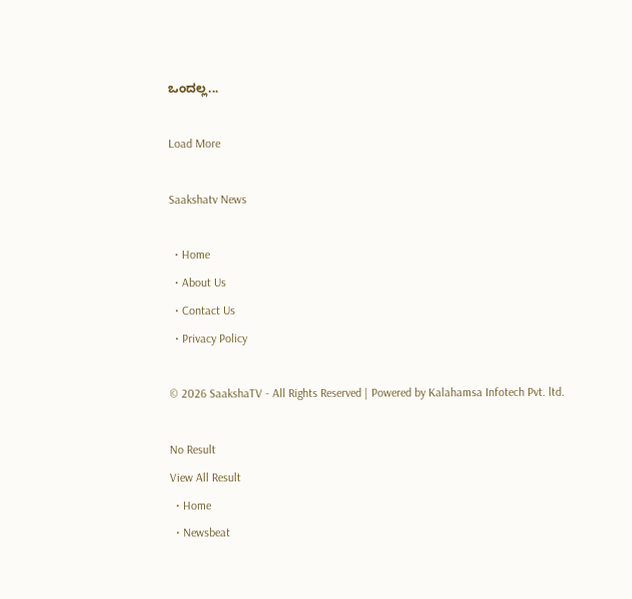ಒಂದಲ್ಲ...

Load More

Saakshatv News

  • Home
  • About Us
  • Contact Us
  • Privacy Policy

© 2026 SaakshaTV - All Rights Reserved | Powered by Kalahamsa Infotech Pvt. ltd.

No Result
View All Result
  • Home
  • Newsbeat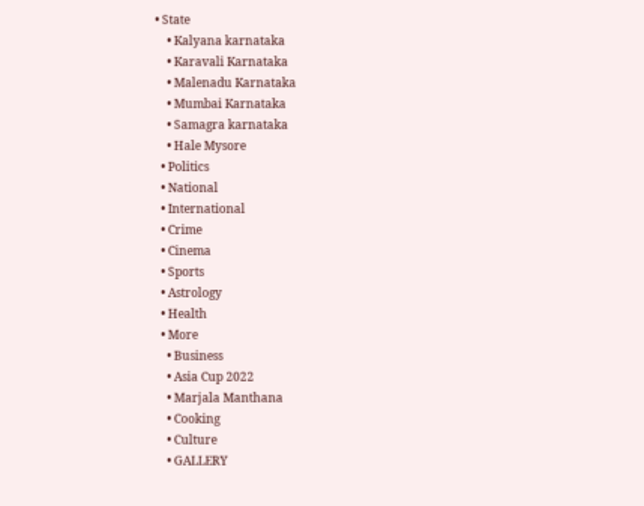• State
    • Kalyana karnataka
    • Karavali Karnataka
    • Malenadu Karnataka
    • Mumbai Karnataka
    • Samagra karnataka
    • Hale Mysore
  • Politics
  • National
  • International
  • Crime
  • Cinema
  • Sports
  • Astrology
  • Health
  • More
    • Business
    • Asia Cup 2022
    • Marjala Manthana
    • Cooking
    • Culture
    • GALLERY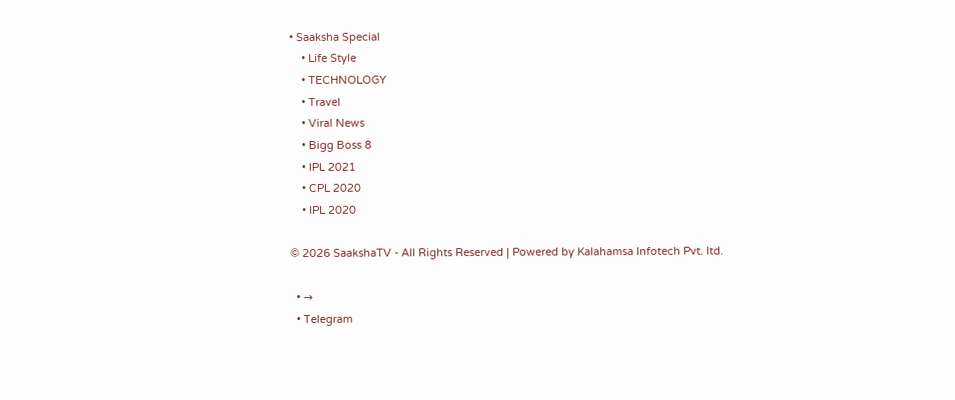• Saaksha Special
    • Life Style
    • TECHNOLOGY
    • Travel
    • Viral News
    • Bigg Boss 8
    • IPL 2021
    • CPL 2020
    • IPL 2020

© 2026 SaakshaTV - All Rights Reserved | Powered by Kalahamsa Infotech Pvt. ltd.

  • →
  • Telegram